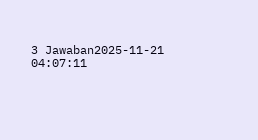3 Jawaban2025-11-21 04:07:11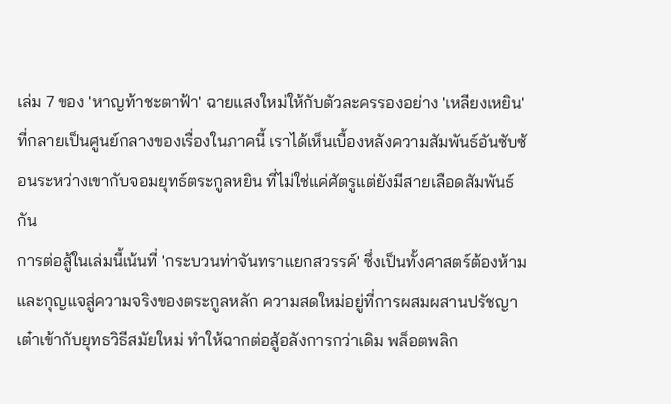เล่ม 7 ของ 'หาญท้าชะตาฟ้า' ฉายแสงใหม่ให้กับตัวละครรองอย่าง 'เหลียงเหยิน' ที่กลายเป็นศูนย์กลางของเรื่องในภาคนี้ เราได้เห็นเบื้องหลังความสัมพันธ์อันซับซ้อนระหว่างเขากับจอมยุทธ์ตระกูลหยิน ที่ไม่ใช่แค่ศัตรูแต่ยังมีสายเลือดสัมพันธ์กัน
การต่อสู้ในเล่มนี้เน้นที่ 'กระบวนท่าจันทราแยกสวรรค์' ซึ่งเป็นทั้งศาสตร์ต้องห้ามและกุญแจสู่ความจริงของตระกูลหลัก ความสดใหม่อยู่ที่การผสมผสานปรัชญาเต๋าเข้ากับยุทธวิธีสมัยใหม่ ทำให้ฉากต่อสู้อลังการกว่าเดิม พล็อตพลิก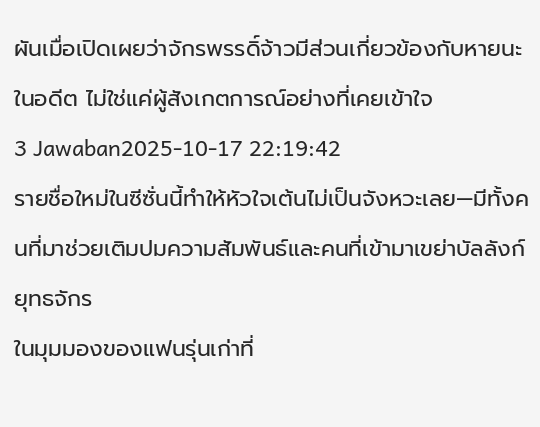ผันเมื่อเปิดเผยว่าจักรพรรดิ์จ้าวมีส่วนเกี่ยวข้องกับหายนะในอดีต ไม่ใช่แค่ผู้สังเกตการณ์อย่างที่เคยเข้าใจ
3 Jawaban2025-10-17 22:19:42
รายชื่อใหม่ในซีซั่นนี้ทำให้หัวใจเต้นไม่เป็นจังหวะเลย—มีทั้งคนที่มาช่วยเติมปมความสัมพันธ์และคนที่เข้ามาเขย่าบัลลังก์ยุทธจักร
ในมุมมองของแฟนรุ่นเก่าที่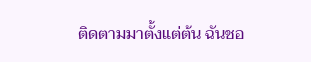ติดตามมาตั้งแต่ต้น ฉันชอ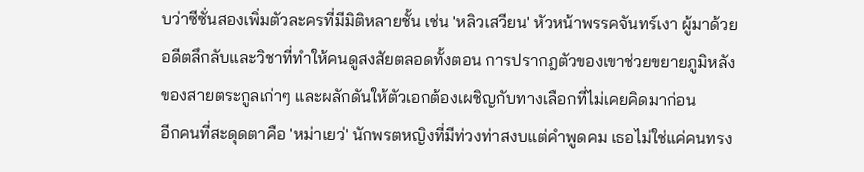บว่าซีซั่นสองเพิ่มตัวละครที่มีมิติหลายชั้น เช่น 'หลิวเสวียน' หัวหน้าพรรคจันทร์เงา ผู้มาด้วยอดีตลึกลับและวิชาที่ทำให้คนดูสงสัยตลอดทั้งตอน การปรากฎตัวของเขาช่วยขยายภูมิหลังของสายตระกูลเก่าๆ และผลักดันให้ตัวเอกต้องเผชิญกับทางเลือกที่ไม่เคยคิดมาก่อน
อีกคนที่สะดุดตาคือ 'หม่าเยว่' นักพรตหญิงที่มีท่วงท่าสงบแต่คำพูดคม เธอไม่ใช่แค่คนทรง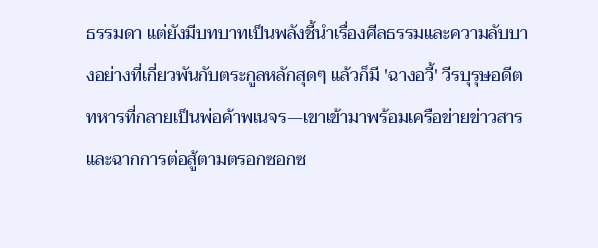ธรรมดา แต่ยังมีบทบาทเป็นพลังชี้นำเรื่องศีลธรรมและความลับบางอย่างที่เกี่ยวพันกับตระกูลหลักสุดๆ แล้วก็มี 'ฉางอวี้' วีรบุรุษอดีตทหารที่กลายเป็นพ่อค้าพเนจร—เขาเข้ามาพร้อมเครือข่ายข่าวสารและฉากการต่อสู้ตามตรอกซอกซ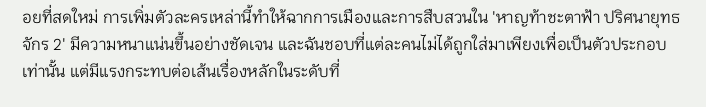อยที่สดใหม่ การเพิ่มตัวละครเหล่านี้ทำให้ฉากการเมืองและการสืบสวนใน 'หาญท้าชะตาฟ้า ปริศนายุทธจักร 2' มีความหนาแน่นขึ้นอย่างชัดเจน และฉันชอบที่แต่ละคนไม่ได้ถูกใส่มาเพียงเพื่อเป็นตัวประกอบเท่านั้น แต่มีแรงกระทบต่อเส้นเรื่องหลักในระดับที่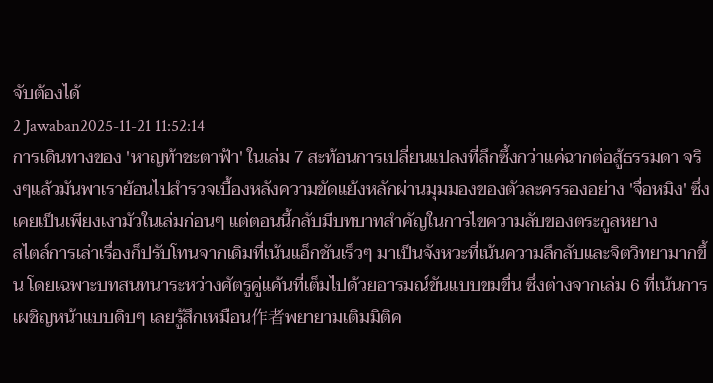จับต้องได้
2 Jawaban2025-11-21 11:52:14
การเดินทางของ 'หาญท้าชะตาฟ้า' ในเล่ม 7 สะท้อนการเปลี่ยนแปลงที่ลึกซึ้งกว่าแค่ฉากต่อสู้ธรรมดา จริงๆแล้วมันพาเราย้อนไปสำรวจเบื้องหลังความขัดแย้งหลักผ่านมุมมองของตัวละครรองอย่าง 'จื่อหมิง' ซึ่งเคยเป็นเพียงเงามัวในเล่มก่อนๆ แต่ตอนนี้กลับมีบทบาทสำคัญในการไขความลับของตระกูลหยาง
สไตล์การเล่าเรื่องก็ปรับโทนจากเดิมที่เน้นแอ็กชันเร็วๆ มาเป็นจังหวะที่เน้นความลึกลับและจิตวิทยามากขึ้น โดยเฉพาะบทสนทนาระหว่างศัตรูคู่แค้นที่เต็มไปด้วยอารมณ์ขันแบบขมขื่น ซึ่งต่างจากเล่ม 6 ที่เน้นการเผชิญหน้าแบบดิบๆ เลยรู้สึกเหมือน作者พยายามเติมมิติค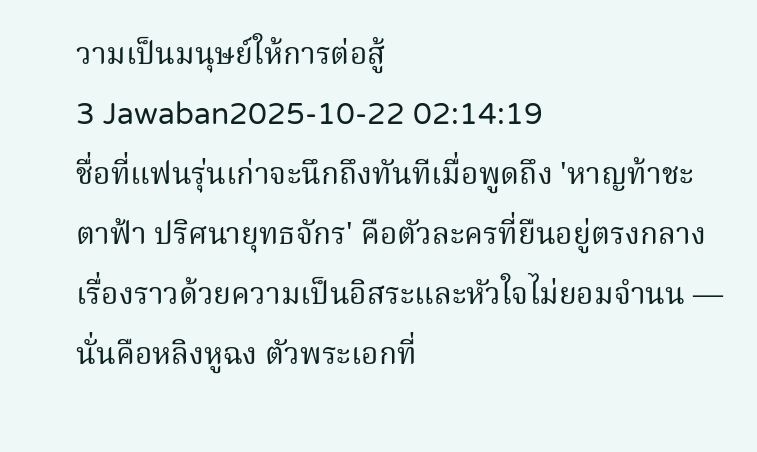วามเป็นมนุษย์ให้การต่อสู้
3 Jawaban2025-10-22 02:14:19
ชื่อที่แฟนรุ่นเก่าจะนึกถึงทันทีเมื่อพูดถึง 'หาญท้าชะตาฟ้า ปริศนายุทธจักร' คือตัวละครที่ยืนอยู่ตรงกลางเรื่องราวด้วยความเป็นอิสระและหัวใจไม่ยอมจำนน — นั่นคือหลิงหูฉง ตัวพระเอกที่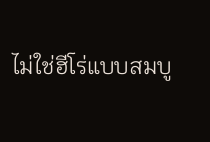ไม่ใช่ฮีโร่แบบสมบู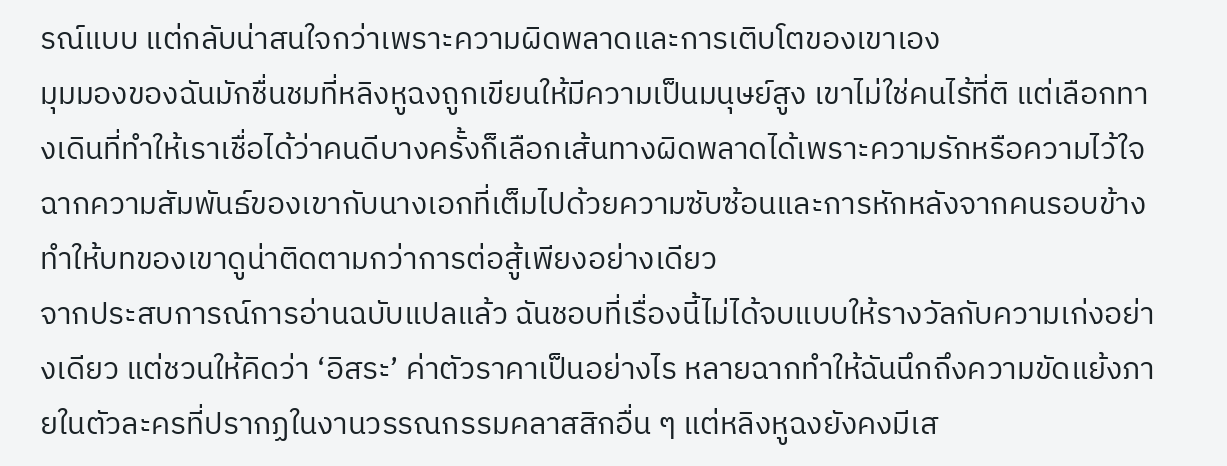รณ์แบบ แต่กลับน่าสนใจกว่าเพราะความผิดพลาดและการเติบโตของเขาเอง
มุมมองของฉันมักชื่นชมที่หลิงหูฉงถูกเขียนให้มีความเป็นมนุษย์สูง เขาไม่ใช่คนไร้ที่ติ แต่เลือกทางเดินที่ทำให้เราเชื่อได้ว่าคนดีบางครั้งก็เลือกเส้นทางผิดพลาดได้เพราะความรักหรือความไว้ใจ ฉากความสัมพันธ์ของเขากับนางเอกที่เต็มไปด้วยความซับซ้อนและการหักหลังจากคนรอบข้าง ทำให้บทของเขาดูน่าติดตามกว่าการต่อสู้เพียงอย่างเดียว
จากประสบการณ์การอ่านฉบับแปลแล้ว ฉันชอบที่เรื่องนี้ไม่ได้จบแบบให้รางวัลกับความเก่งอย่างเดียว แต่ชวนให้คิดว่า ‘อิสระ’ ค่าตัวราคาเป็นอย่างไร หลายฉากทำให้ฉันนึกถึงความขัดแย้งภายในตัวละครที่ปรากฏในงานวรรณกรรมคลาสสิกอื่น ๆ แต่หลิงหูฉงยังคงมีเส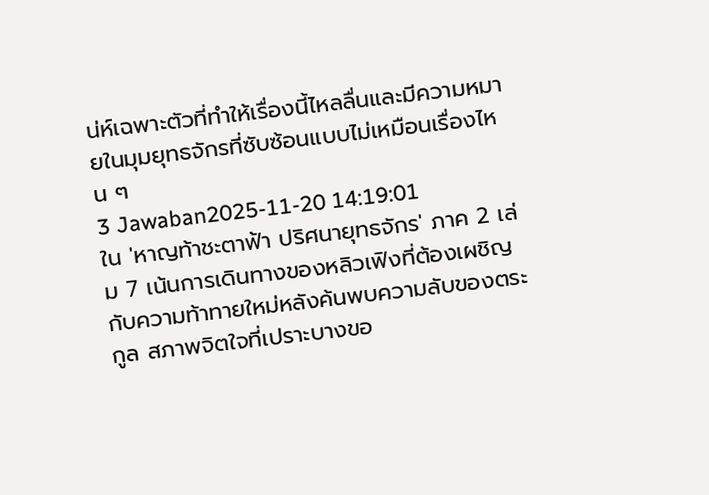น่ห์เฉพาะตัวที่ทำให้เรื่องนี้ไหลลื่นและมีความหมายในมุมยุทธจักรที่ซับซ้อนแบบไม่เหมือนเรื่องไหน ๆ
3 Jawaban2025-11-20 14:19:01
ใน 'หาญท้าชะตาฟ้า ปริศนายุทธจักร' ภาค 2 เล่ม 7 เน้นการเดินทางของหลิวเฟิงที่ต้องเผชิญกับความท้าทายใหม่หลังค้นพบความลับของตระกูล สภาพจิตใจที่เปราะบางขอ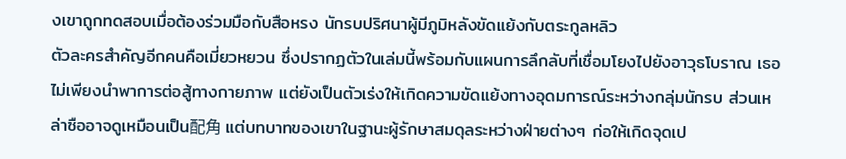งเขาถูกทดสอบเมื่อต้องร่วมมือกับสือหรง นักรบปริศนาผู้มีภูมิหลังขัดแย้งกับตระกูลหลิว
ตัวละครสำคัญอีกคนคือเมี่ยวหยวน ซึ่งปรากฏตัวในเล่มนี้พร้อมกับแผนการลึกลับที่เชื่อมโยงไปยังอาวุธโบราณ เธอไม่เพียงนำพาการต่อสู้ทางกายภาพ แต่ยังเป็นตัวเร่งให้เกิดความขัดแย้งทางอุดมการณ์ระหว่างกลุ่มนักรบ ส่วนเหล่าซืออาจดูเหมือนเป็น配角 แต่บทบาทของเขาในฐานะผู้รักษาสมดุลระหว่างฝ่ายต่างๆ ก่อให้เกิดจุดเป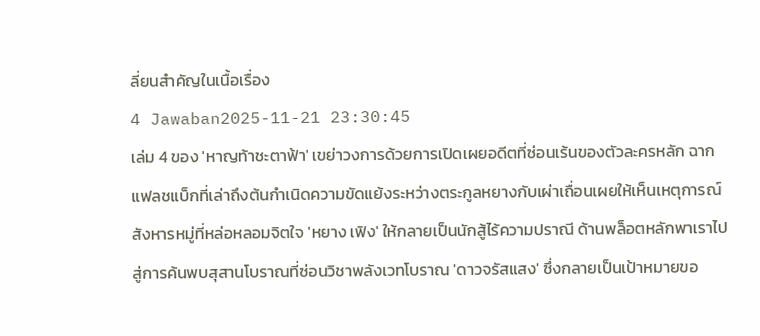ลี่ยนสำคัญในเนื้อเรื่อง
4 Jawaban2025-11-21 23:30:45
เล่ม 4 ของ 'หาญท้าชะตาฟ้า' เขย่าวงการด้วยการเปิดเผยอดีตที่ซ่อนเร้นของตัวละครหลัก ฉากแฟลชแบ็กที่เล่าถึงต้นกำเนิดความขัดแย้งระหว่างตระกูลหยางกับเผ่าเถื่อนเผยให้เห็นเหตุการณ์สังหารหมู่ที่หล่อหลอมจิตใจ 'หยาง เฟิง' ให้กลายเป็นนักสู้ไร้ความปราณี ด้านพล็อตหลักพาเราไปสู่การค้นพบสุสานโบราณที่ซ่อนวิชาพลังเวทโบราณ 'ดาวจรัสแสง' ซึ่งกลายเป็นเป้าหมายขอ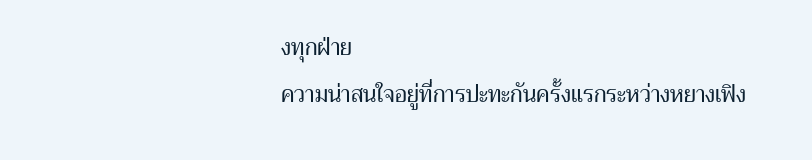งทุกฝ่าย
ความน่าสนใจอยู่ที่การปะทะกันครั้งแรกระหว่างหยางเฟิง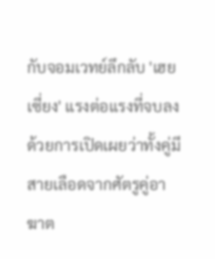กับจอมเวทย์ลึกลับ 'เฮย เซี่ยง' แรงต่อแรงที่จบลงด้วยการเปิดเผยว่าทั้งคู่มีสายเลือดจากศัตรูคู่อาฆาต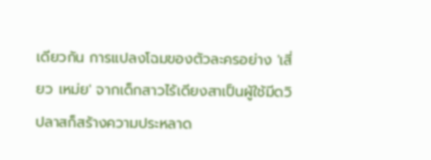เดียวกัน การแปลงโฉมของตัวละครอย่าง 'เสี่ยว เหม่ย' จากเด็กสาวไร้เดียงสาเป็นผู้ใช้มีดวิปลาสก็สร้างความประหลาด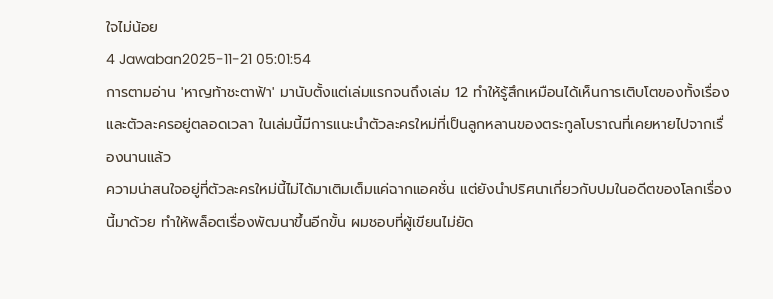ใจไม่น้อย
4 Jawaban2025-11-21 05:01:54
การตามอ่าน 'หาญท้าชะตาฟ้า' มานับตั้งแต่เล่มแรกจนถึงเล่ม 12 ทำให้รู้สึกเหมือนได้เห็นการเติบโตของทั้งเรื่องและตัวละครอยู่ตลอดเวลา ในเล่มนี้มีการแนะนำตัวละครใหม่ที่เป็นลูกหลานของตระกูลโบราณที่เคยหายไปจากเรื่องนานแล้ว
ความน่าสนใจอยู่ที่ตัวละครใหม่นี้ไม่ได้มาเติมเต็มแค่ฉากแอคชั่น แต่ยังนำปริศนาเกี่ยวกับปมในอดีตของโลกเรื่องนี้มาด้วย ทำให้พล็อตเรื่องพัฒนาขึ้นอีกขั้น ผมชอบที่ผู้เขียนไม่ยัด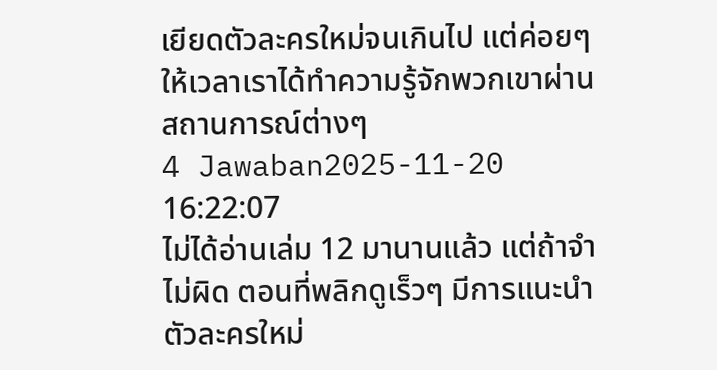เยียดตัวละครใหม่จนเกินไป แต่ค่อยๆ ให้เวลาเราได้ทำความรู้จักพวกเขาผ่านสถานการณ์ต่างๆ
4 Jawaban2025-11-20 16:22:07
ไม่ได้อ่านเล่ม 12 มานานแล้ว แต่ถ้าจำไม่ผิด ตอนที่พลิกดูเร็วๆ มีการแนะนำตัวละครใหม่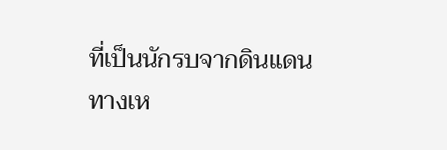ที่เป็นนักรบจากดินแดนทางเห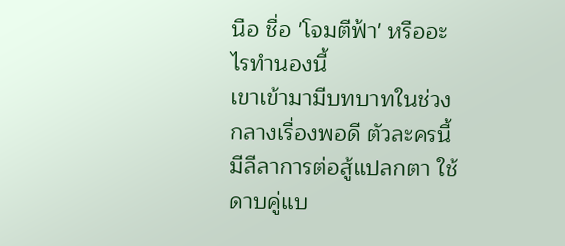นือ ชื่อ 'โจมตีฟ้า' หรืออะไรทำนองนี้
เขาเข้ามามีบทบาทในช่วงกลางเรื่องพอดี ตัวละครนี้มีลีลาการต่อสู้แปลกตา ใช้ดาบคู่แบ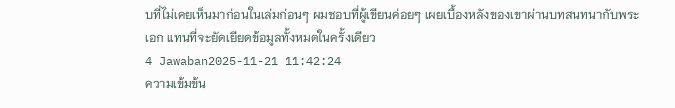บที่ไม่เคยเห็นมาก่อนในเล่มก่อนๆ ผมชอบที่ผู้เขียนค่อยๆ เผยเบื้องหลังของเขาผ่านบทสนทนากับพระเอก แทนที่จะยัดเยียดข้อมูลทั้งหมดในครั้งเดียว
4 Jawaban2025-11-21 11:42:24
ความเข้มข้น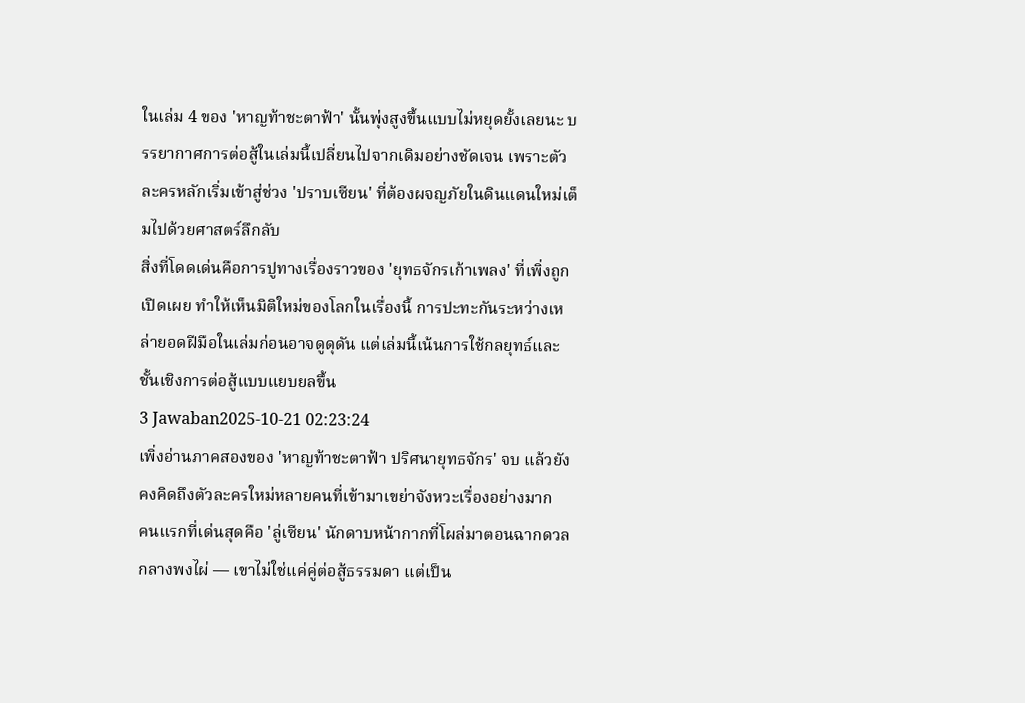ในเล่ม 4 ของ 'หาญท้าชะตาฟ้า' นั้นพุ่งสูงขึ้นแบบไม่หยุดยั้งเลยนะ บรรยากาศการต่อสู้ในเล่มนี้เปลี่ยนไปจากเดิมอย่างชัดเจน เพราะตัวละครหลักเริ่มเข้าสู่ช่วง 'ปราบเซียน' ที่ต้องผจญภัยในดินแดนใหม่เต็มไปด้วยศาสตร์ลึกลับ
สิ่งที่โดดเด่นคือการปูทางเรื่องราวของ 'ยุทธจักรเก้าเพลง' ที่เพิ่งถูกเปิดเผย ทำให้เห็นมิติใหม่ของโลกในเรื่องนี้ การปะทะกันระหว่างเหล่ายอดฝีมือในเล่มก่อนอาจดูดุดัน แต่เล่มนี้เน้นการใช้กลยุทธ์และชั้นเชิงการต่อสู้แบบแยบยลขึ้น
3 Jawaban2025-10-21 02:23:24
เพิ่งอ่านภาคสองของ 'หาญท้าชะตาฟ้า ปริศนายุทธจักร' จบ แล้วยังคงคิดถึงตัวละครใหม่หลายคนที่เข้ามาเขย่าจังหวะเรื่องอย่างมาก
คนแรกที่เด่นสุดคือ 'ลู่เซียน' นักดาบหน้ากากที่โผล่มาตอนฉากดวลกลางพงไผ่ — เขาไม่ใช่แค่คู่ต่อสู้ธรรมดา แต่เป็น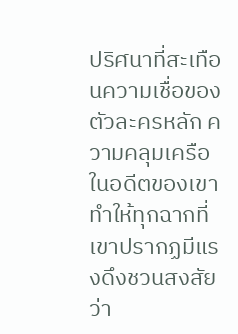ปริศนาที่สะเทือนความเชื่อของตัวละครหลัก ความคลุมเครือในอดีตของเขา ทำให้ทุกฉากที่เขาปรากฏมีแรงดึงชวนสงสัยว่า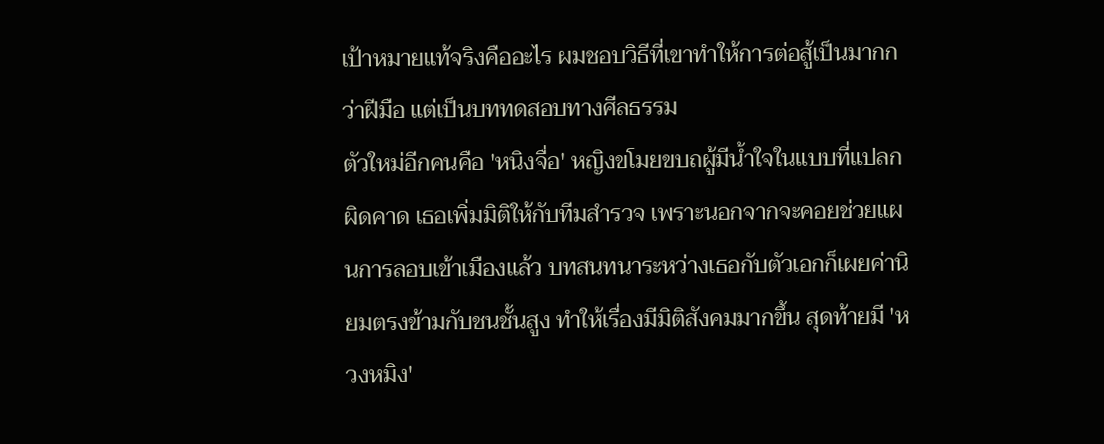เป้าหมายแท้จริงคืออะไร ผมชอบวิธีที่เขาทำให้การต่อสู้เป็นมากกว่าฝีมือ แต่เป็นบททดสอบทางศีลธรรม
ตัวใหม่อีกคนคือ 'หนิงจื่อ' หญิงขโมยขบถผู้มีน้ำใจในแบบที่แปลกผิดคาด เธอเพิ่มมิติให้กับทีมสำรวจ เพราะนอกจากจะคอยช่วยแผนการลอบเข้าเมืองแล้ว บทสนทนาระหว่างเธอกับตัวเอกก็เผยค่านิยมตรงข้ามกับชนชั้นสูง ทำให้เรื่องมีมิติสังคมมากขึ้น สุดท้ายมี 'หวงหมิง'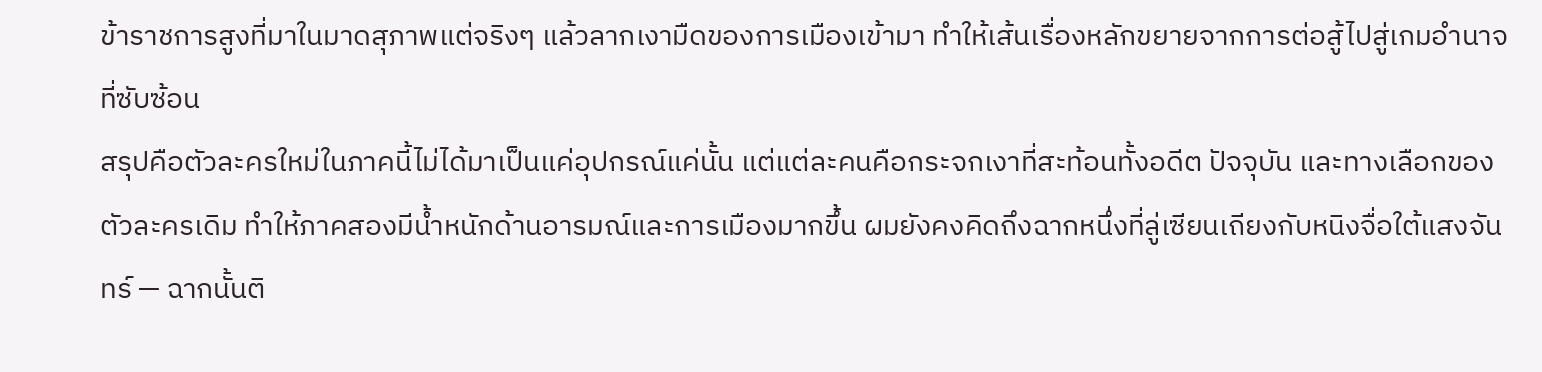ข้าราชการสูงที่มาในมาดสุภาพแต่จริงๆ แล้วลากเงามืดของการเมืองเข้ามา ทำให้เส้นเรื่องหลักขยายจากการต่อสู้ไปสู่เกมอำนาจที่ซับซ้อน
สรุปคือตัวละครใหม่ในภาคนี้ไม่ได้มาเป็นแค่อุปกรณ์แค่นั้น แต่แต่ละคนคือกระจกเงาที่สะท้อนทั้งอดีต ปัจจุบัน และทางเลือกของตัวละครเดิม ทำให้ภาคสองมีน้ำหนักด้านอารมณ์และการเมืองมากขึ้น ผมยังคงคิดถึงฉากหนึ่งที่ลู่เซียนเถียงกับหนิงจื่อใต้แสงจันทร์ — ฉากนั้นติ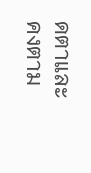ดตาและคงตาม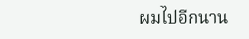ผมไปอีกนาน